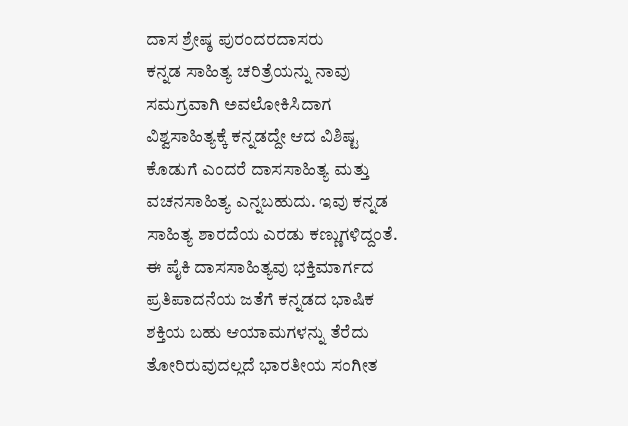ದಾಸ ಶ್ರೇಷ್ಠ ಪುರಂದರದಾಸರು
ಕನ್ನಡ ಸಾಹಿತ್ಯ ಚರಿತ್ರೆಯನ್ನು ನಾವು ಸಮಗ್ರವಾಗಿ ಅವಲೋಕಿಸಿದಾಗ ವಿಶ್ವಸಾಹಿತ್ಯಕ್ಕೆ ಕನ್ನಡದ್ದೇ ಆದ ವಿಶಿಷ್ಟ ಕೊಡುಗೆ ಎಂದರೆ ದಾಸಸಾಹಿತ್ಯ ಮತ್ತು ವಚನಸಾಹಿತ್ಯ ಎನ್ನಬಹುದು. ಇವು ಕನ್ನಡ ಸಾಹಿತ್ಯ ಶಾರದೆಯ ಎರಡು ಕಣ್ಣುಗಳಿದ್ದಂತೆ. ಈ ಪೈಕಿ ದಾಸಸಾಹಿತ್ಯವು ಭಕ್ತಿಮಾರ್ಗದ ಪ್ರತಿಪಾದನೆಯ ಜತೆಗೆ ಕನ್ನಡದ ಭಾಷಿಕ ಶಕ್ತಿಯ ಬಹು ಆಯಾಮಗಳನ್ನು ತೆರೆದು ತೋರಿರುವುದಲ್ಲದೆ ಭಾರತೀಯ ಸಂಗೀತ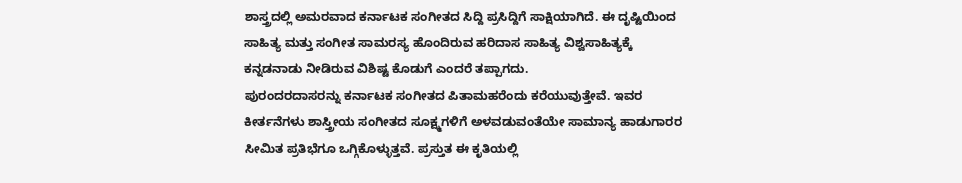ಶಾಸ್ತ್ರದಲ್ಲಿ ಅಮರವಾದ ಕರ್ನಾಟಕ ಸಂಗೀತದ ಸಿದ್ದಿ ಪ್ರಸಿದ್ದಿಗೆ ಸಾಕ್ಷಿಯಾಗಿದೆ. ಈ ದೃಷ್ಟಿಯಿಂದ ಸಾಹಿತ್ಯ ಮತ್ತು ಸಂಗೀತ ಸಾಮರಸ್ಯ ಹೊಂದಿರುವ ಹರಿದಾಸ ಸಾಹಿತ್ಯ ವಿಶ್ವಸಾಹಿತ್ಯಕ್ಕೆ ಕನ್ನಡನಾಡು ನೀಡಿರುವ ವಿಶಿಷ್ಟ ಕೊಡುಗೆ ಎಂದರೆ ತಪ್ಪಾಗದು.
ಪುರಂದರದಾಸರನ್ನು ಕರ್ನಾಟಕ ಸಂಗೀತದ ಪಿತಾಮಹರೆಂದು ಕರೆಯುವುತ್ತೇವೆ. ಇವರ ಕೀರ್ತನೆಗಳು ಶಾಸ್ತ್ರೀಯ ಸಂಗೀತದ ಸೂಕ್ಷ್ಮಗಳಿಗೆ ಅಳವಡುವಂತೆಯೇ ಸಾಮಾನ್ಯ ಹಾಡುಗಾರರ ಸೀಮಿತ ಪ್ರತಿಭೆಗೂ ಒಗ್ಗಿಕೊಳ್ಳುತ್ತವೆ. ಪ್ರಸ್ತುತ ಈ ಕೃತಿಯಲ್ಲಿ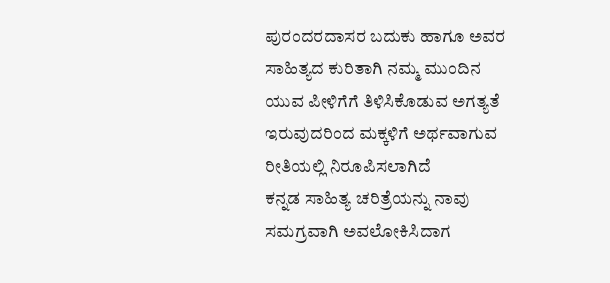ಪುರಂದರದಾಸರ ಬದುಕು ಹಾಗೂ ಅವರ ಸಾಹಿತ್ಯದ ಕುರಿತಾಗಿ ನಮ್ಮ ಮುಂದಿನ ಯುವ ಪೀಳಿಗೆಗೆ ತಿಳಿಸಿಕೊಡುವ ಅಗತ್ಯತೆ ಇರುವುದರಿಂದ ಮಕ್ಕಳಿಗೆ ಅರ್ಥವಾಗುವ ರೀತಿಯಲ್ಲಿ ನಿರೂಪಿಸಲಾಗಿದೆ
ಕನ್ನಡ ಸಾಹಿತ್ಯ ಚರಿತ್ರೆಯನ್ನು ನಾವು ಸಮಗ್ರವಾಗಿ ಅವಲೋಕಿಸಿದಾಗ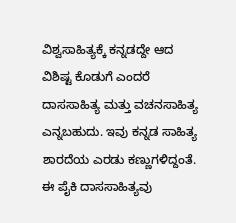ವಿಶ್ವಸಾಹಿತ್ಯಕ್ಕೆ ಕನ್ನಡದ್ದೇ ಆದ ವಿಶಿಷ್ಟ ಕೊಡುಗೆ ಎಂದರೆ ದಾಸಸಾಹಿತ್ಯ ಮತ್ತು ವಚನಸಾಹಿತ್ಯ ಎನ್ನಬಹುದು. ಇವು ಕನ್ನಡ ಸಾಹಿತ್ಯ ಶಾರದೆಯ ಎರಡು ಕಣ್ಣುಗಳಿದ್ದಂತೆ. ಈ ಪೈಕಿ ದಾಸಸಾಹಿತ್ಯವು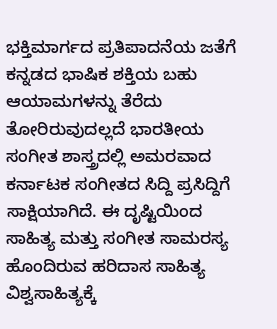ಭಕ್ತಿಮಾರ್ಗದ ಪ್ರತಿಪಾದನೆಯ ಜತೆಗೆ ಕನ್ನಡದ ಭಾಷಿಕ ಶಕ್ತಿಯ ಬಹು ಆಯಾಮಗಳನ್ನು ತೆರೆದು ತೋರಿರುವುದಲ್ಲದೆ ಭಾರತೀಯ ಸಂಗೀತ ಶಾಸ್ತ್ರದಲ್ಲಿ ಅಮರವಾದ ಕರ್ನಾಟಕ ಸಂಗೀತದ ಸಿದ್ದಿ ಪ್ರಸಿದ್ದಿಗೆ ಸಾಕ್ಷಿಯಾಗಿದೆ. ಈ ದೃಷ್ಟಿಯಿಂದ ಸಾಹಿತ್ಯ ಮತ್ತು ಸಂಗೀತ ಸಾಮರಸ್ಯ ಹೊಂದಿರುವ ಹರಿದಾಸ ಸಾಹಿತ್ಯ ವಿಶ್ವಸಾಹಿತ್ಯಕ್ಕೆ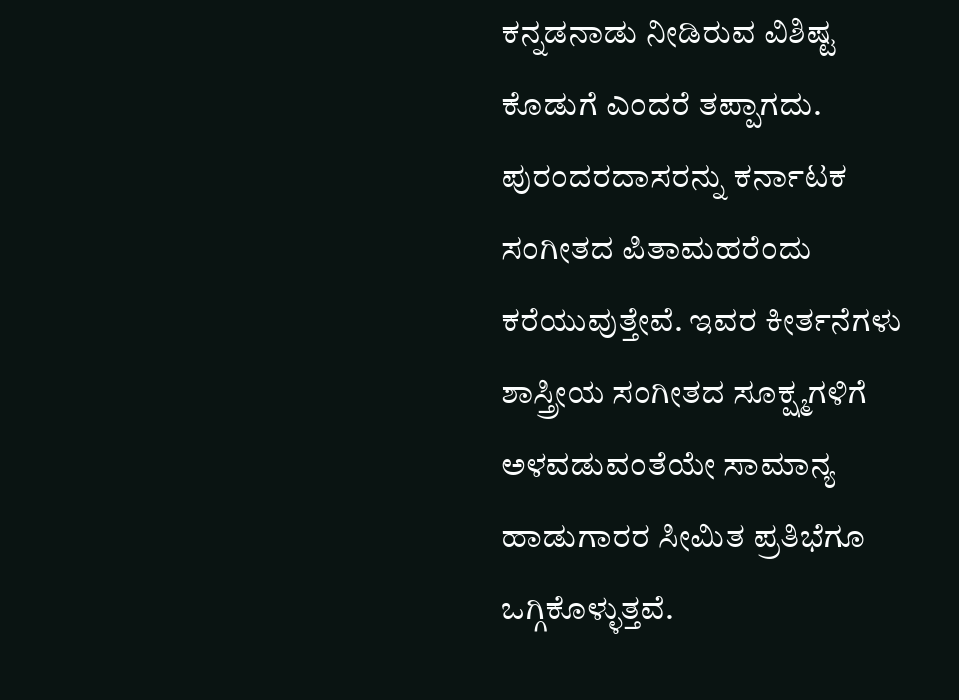ಕನ್ನಡನಾಡು ನೀಡಿರುವ ವಿಶಿಷ್ಟ ಕೊಡುಗೆ ಎಂದರೆ ತಪ್ಪಾಗದು.
ಪುರಂದರದಾಸರನ್ನು ಕರ್ನಾಟಕ ಸಂಗೀತದ ಪಿತಾಮಹರೆಂದು ಕರೆಯುವುತ್ತೇವೆ. ಇವರ ಕೀರ್ತನೆಗಳು ಶಾಸ್ತ್ರೀಯ ಸಂಗೀತದ ಸೂಕ್ಷ್ಮಗಳಿಗೆ ಅಳವಡುವಂತೆಯೇ ಸಾಮಾನ್ಯ ಹಾಡುಗಾರರ ಸೀಮಿತ ಪ್ರತಿಭೆಗೂ ಒಗ್ಗಿಕೊಳ್ಳುತ್ತವೆ.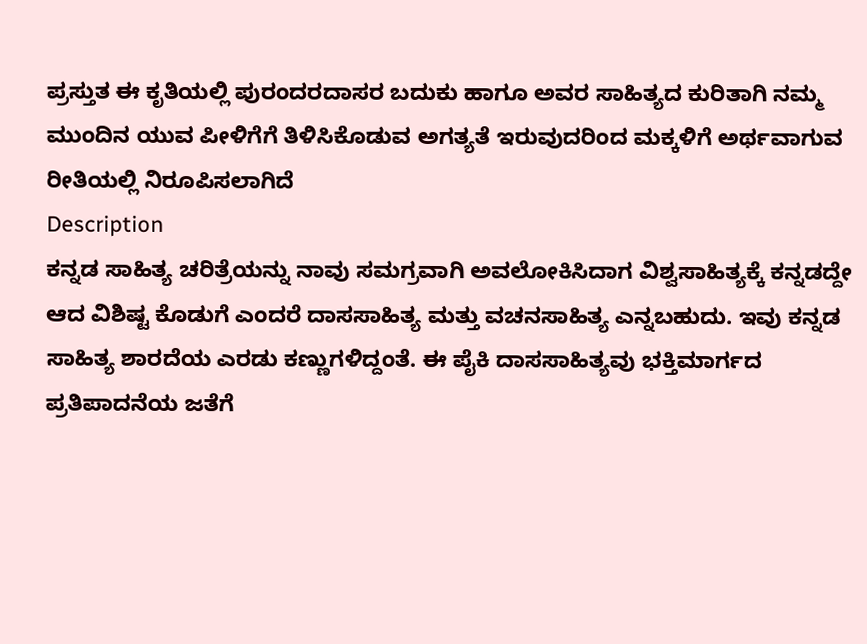ಪ್ರಸ್ತುತ ಈ ಕೃತಿಯಲ್ಲಿ ಪುರಂದರದಾಸರ ಬದುಕು ಹಾಗೂ ಅವರ ಸಾಹಿತ್ಯದ ಕುರಿತಾಗಿ ನಮ್ಮ ಮುಂದಿನ ಯುವ ಪೀಳಿಗೆಗೆ ತಿಳಿಸಿಕೊಡುವ ಅಗತ್ಯತೆ ಇರುವುದರಿಂದ ಮಕ್ಕಳಿಗೆ ಅರ್ಥವಾಗುವ ರೀತಿಯಲ್ಲಿ ನಿರೂಪಿಸಲಾಗಿದೆ
Description
ಕನ್ನಡ ಸಾಹಿತ್ಯ ಚರಿತ್ರೆಯನ್ನು ನಾವು ಸಮಗ್ರವಾಗಿ ಅವಲೋಕಿಸಿದಾಗ ವಿಶ್ವಸಾಹಿತ್ಯಕ್ಕೆ ಕನ್ನಡದ್ದೇ ಆದ ವಿಶಿಷ್ಟ ಕೊಡುಗೆ ಎಂದರೆ ದಾಸಸಾಹಿತ್ಯ ಮತ್ತು ವಚನಸಾಹಿತ್ಯ ಎನ್ನಬಹುದು. ಇವು ಕನ್ನಡ ಸಾಹಿತ್ಯ ಶಾರದೆಯ ಎರಡು ಕಣ್ಣುಗಳಿದ್ದಂತೆ. ಈ ಪೈಕಿ ದಾಸಸಾಹಿತ್ಯವು ಭಕ್ತಿಮಾರ್ಗದ ಪ್ರತಿಪಾದನೆಯ ಜತೆಗೆ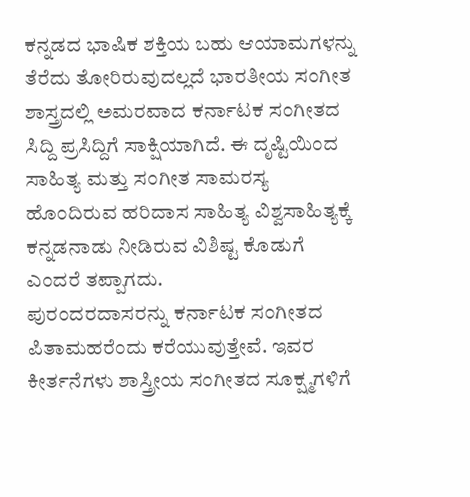ಕನ್ನಡದ ಭಾಷಿಕ ಶಕ್ತಿಯ ಬಹು ಆಯಾಮಗಳನ್ನು ತೆರೆದು ತೋರಿರುವುದಲ್ಲದೆ ಭಾರತೀಯ ಸಂಗೀತ ಶಾಸ್ತ್ರದಲ್ಲಿ ಅಮರವಾದ ಕರ್ನಾಟಕ ಸಂಗೀತದ ಸಿದ್ದಿ ಪ್ರಸಿದ್ದಿಗೆ ಸಾಕ್ಷಿಯಾಗಿದೆ. ಈ ದೃಷ್ಟಿಯಿಂದ ಸಾಹಿತ್ಯ ಮತ್ತು ಸಂಗೀತ ಸಾಮರಸ್ಯ ಹೊಂದಿರುವ ಹರಿದಾಸ ಸಾಹಿತ್ಯ ವಿಶ್ವಸಾಹಿತ್ಯಕ್ಕೆ ಕನ್ನಡನಾಡು ನೀಡಿರುವ ವಿಶಿಷ್ಟ ಕೊಡುಗೆ ಎಂದರೆ ತಪ್ಪಾಗದು.
ಪುರಂದರದಾಸರನ್ನು ಕರ್ನಾಟಕ ಸಂಗೀತದ ಪಿತಾಮಹರೆಂದು ಕರೆಯುವುತ್ತೇವೆ. ಇವರ ಕೀರ್ತನೆಗಳು ಶಾಸ್ತ್ರೀಯ ಸಂಗೀತದ ಸೂಕ್ಷ್ಮಗಳಿಗೆ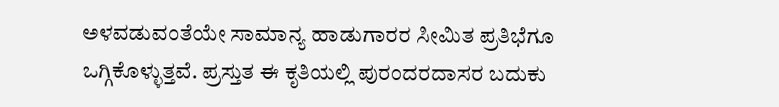ಅಳವಡುವಂತೆಯೇ ಸಾಮಾನ್ಯ ಹಾಡುಗಾರರ ಸೀಮಿತ ಪ್ರತಿಭೆಗೂ ಒಗ್ಗಿಕೊಳ್ಳುತ್ತವೆ. ಪ್ರಸ್ತುತ ಈ ಕೃತಿಯಲ್ಲಿ ಪುರಂದರದಾಸರ ಬದುಕು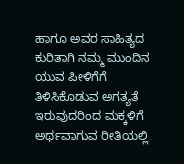ಹಾಗೂ ಅವರ ಸಾಹಿತ್ಯದ ಕುರಿತಾಗಿ ನಮ್ಮ ಮುಂದಿನ ಯುವ ಪೀಳಿಗೆಗೆ ತಿಳಿಸಿಕೊಡುವ ಅಗತ್ಯತೆ ಇರುವುದರಿಂದ ಮಕ್ಕಳಿಗೆ ಅರ್ಥವಾಗುವ ರೀತಿಯಲ್ಲಿ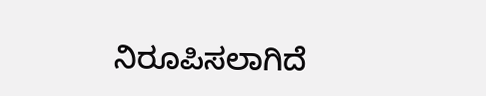ನಿರೂಪಿಸಲಾಗಿದೆ